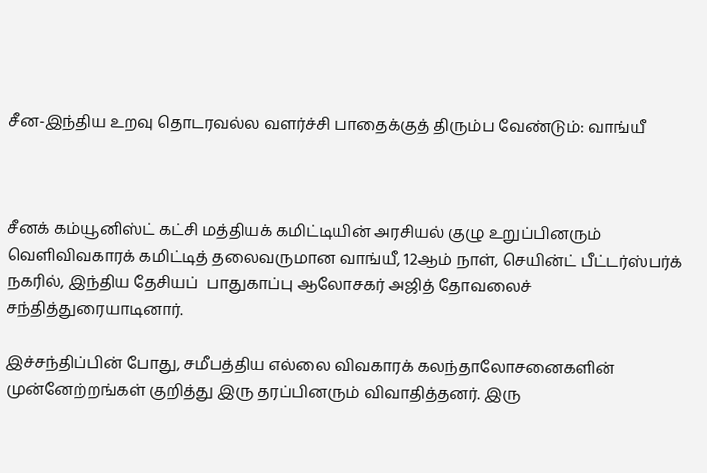சீன-இந்திய உறவு தொடரவல்ல வளர்ச்சி பாதைக்குத் திரும்ப வேண்டும்: வாங்யீ



சீனக் கம்யூனிஸ்ட் கட்சி மத்தியக் கமிட்டியின் அரசியல் குழு உறுப்பினரும் வெளிவிவகாரக் கமிட்டித் தலைவருமான வாங்யீ, 12ஆம் நாள், செயின்ட் பீட்டர்ஸ்பர்க் நகரில், இந்திய தேசியப்  பாதுகாப்பு ஆலோசகர் அஜித் தோவலைச்  சந்தித்துரையாடினார்.

இச்சந்திப்பின் போது, சமீபத்திய எல்லை விவகாரக் கலந்தாலோசனைகளின் முன்னேற்றங்கள் குறித்து இரு தரப்பினரும் விவாதித்தனர். இரு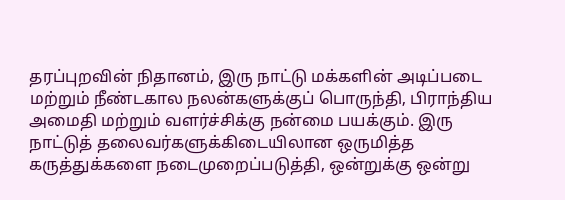தரப்புறவின் நிதானம், இரு நாட்டு மக்களின் அடிப்படை மற்றும் நீண்டகால நலன்களுக்குப் பொருந்தி, பிராந்திய அமைதி மற்றும் வளர்ச்சிக்கு நன்மை பயக்கும். இரு நாட்டுத் தலைவர்களுக்கிடையிலான ஒருமித்த கருத்துக்களை நடைமுறைப்படுத்தி, ஒன்றுக்கு ஒன்று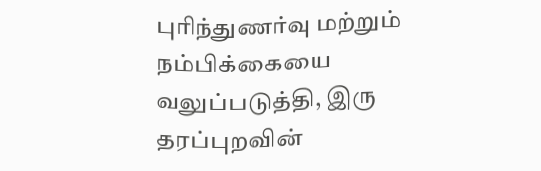புரிந்துணர்வு மற்றும் நம்பிக்கையை வலுப்படுத்தி, இரு தரப்புறவின்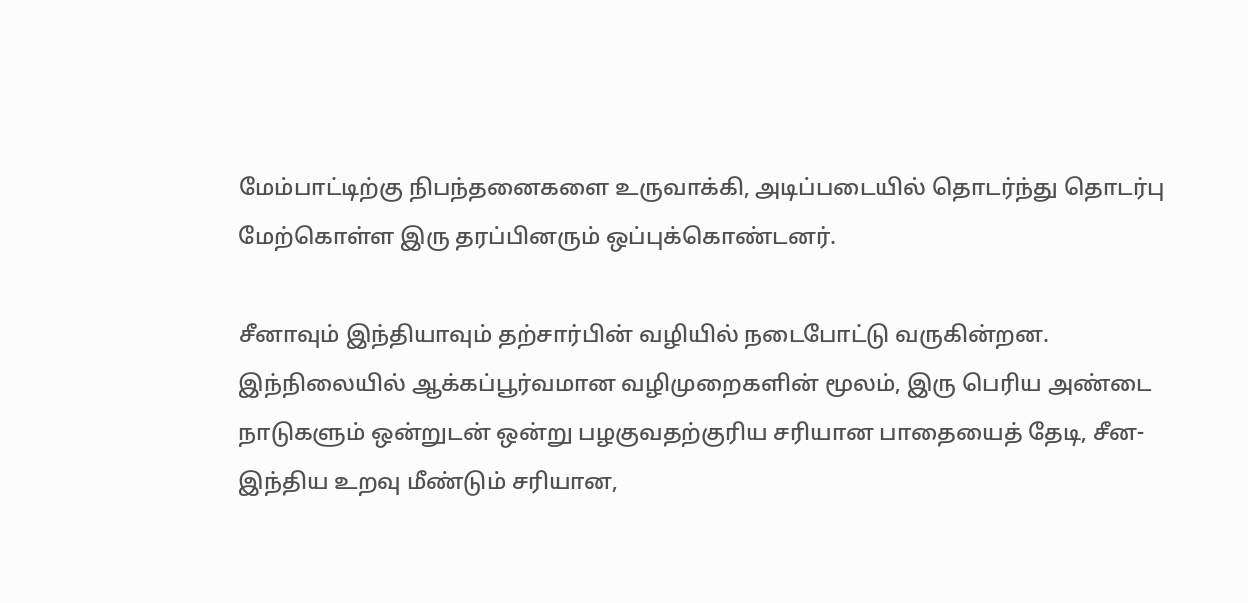மேம்பாட்டிற்கு நிபந்தனைகளை உருவாக்கி, அடிப்படையில் தொடர்ந்து தொடர்பு மேற்கொள்ள இரு தரப்பினரும் ஒப்புக்கொண்டனர்.

சீனாவும் இந்தியாவும் தற்சார்பின் வழியில் நடைபோட்டு வருகின்றன. இந்நிலையில் ஆக்கப்பூர்வமான வழிமுறைகளின் மூலம், இரு பெரிய அண்டை நாடுகளும் ஒன்றுடன் ஒன்று பழகுவதற்குரிய சரியான பாதையைத் தேடி, சீன-இந்திய உறவு மீண்டும் சரியான,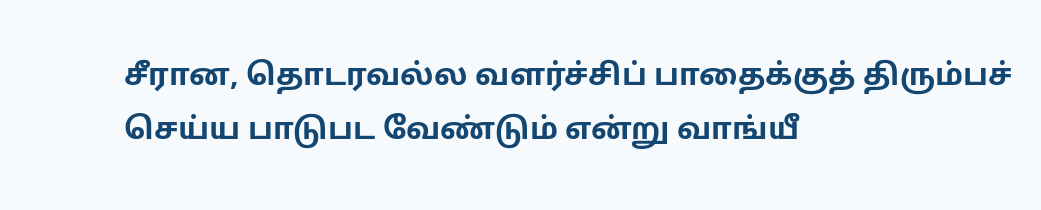சீரான, தொடரவல்ல வளர்ச்சிப் பாதைக்குத் திரும்பச் செய்ய பாடுபட வேண்டும் என்று வாங்யீ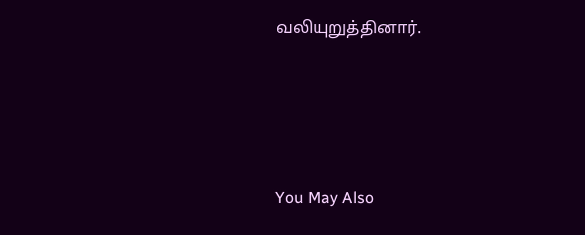வலியுறுத்தினார்.





You May Also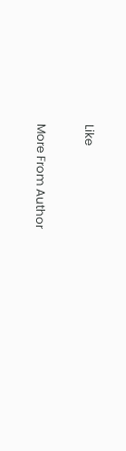Like

More From Author